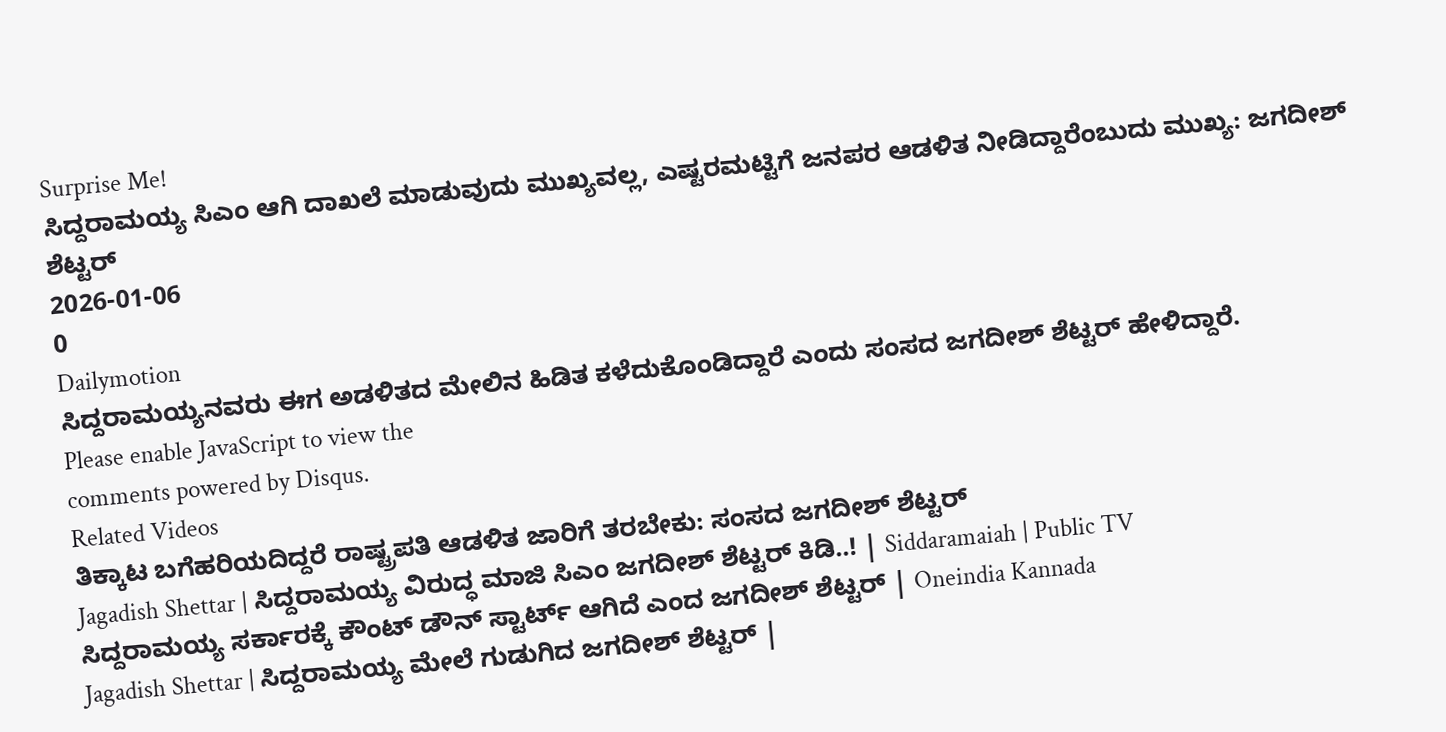Surprise Me!
ಸಿದ್ದರಾಮಯ್ಯ ಸಿಎಂ ಆಗಿ ದಾಖಲೆ ಮಾಡುವುದು ಮುಖ್ಯವಲ್ಲ, ಎಷ್ಟರಮಟ್ಟಿಗೆ ಜನಪರ ಆಡಳಿತ ನೀಡಿದ್ದಾರೆಂಬುದು ಮುಖ್ಯ: ಜಗದೀಶ್ ಶೆಟ್ಟರ್
2026-01-06
0
Dailymotion
ಸಿದ್ದರಾಮಯ್ಯನವರು ಈಗ ಅಡಳಿತದ ಮೇಲಿನ ಹಿಡಿತ ಕಳೆದುಕೊಂಡಿದ್ದಾರೆ ಎಂದು ಸಂಸದ ಜಗದೀಶ್ ಶೆಟ್ಟರ್ ಹೇಳಿದ್ದಾರೆ.
Please enable JavaScript to view the
comments powered by Disqus.
Related Videos
ತಿಕ್ಕಾಟ ಬಗೆಹರಿಯದಿದ್ದರೆ ರಾಷ್ಟ್ರಪತಿ ಆಡಳಿತ ಜಾರಿಗೆ ತರಬೇಕು: ಸಂಸದ ಜಗದೀಶ್ ಶೆಟ್ಟರ್
Jagadish Shettar | ಸಿದ್ದರಾಮಯ್ಯ ವಿರುದ್ಧ ಮಾಜಿ ಸಿಎಂ ಜಗದೀಶ್ ಶೆಟ್ಟರ್ ಕಿಡಿ..! | Siddaramaiah | Public TV
ಸಿದ್ದರಾಮಯ್ಯ ಸರ್ಕಾರಕ್ಕೆ ಕೌಂಟ್ ಡೌನ್ ಸ್ಟಾರ್ಟ್ ಆಗಿದೆ ಎಂದ ಜಗದೀಶ್ ಶೆಟ್ಟರ್ | Oneindia Kannada
Jagadish Shettar | ಸಿದ್ದರಾಮಯ್ಯ ಮೇಲೆ ಗುಡುಗಿದ ಜಗದೀಶ್ ಶೆಟ್ಟರ್ |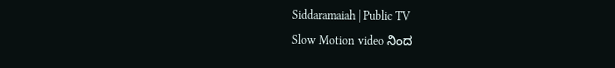Siddaramaiah | Public TV
Slow Motion video ನಿಂದ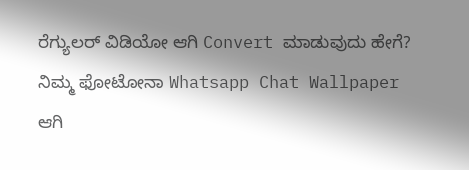ರೆಗ್ಯುಲರ್ ವಿಡಿಯೋ ಆಗಿ Convert ಮಾಡುವುದು ಹೇಗೆ?
ನಿಮ್ಮ ಫೋಟೋನಾ Whatsapp Chat Wallpaper ಆಗಿ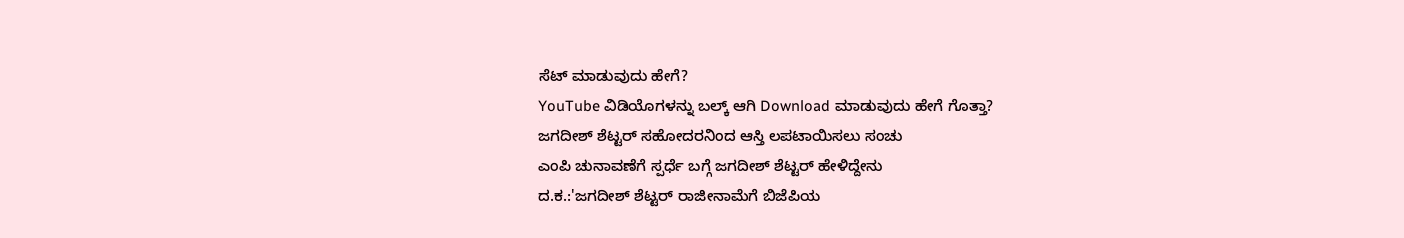ಸೆಟ್ ಮಾಡುವುದು ಹೇಗೆ?
YouTube ವಿಡಿಯೊಗಳನ್ನು ಬಲ್ಕ್ ಆಗಿ Download ಮಾಡುವುದು ಹೇಗೆ ಗೊತ್ತಾ?
ಜಗದೀಶ್ ಶೆಟ್ಟರ್ ಸಹೋದರನಿಂದ ಆಸ್ತಿ ಲಪಟಾಯಿಸಲು ಸಂಚು
ಎಂಪಿ ಚುನಾವಣೆಗೆ ಸ್ಪರ್ಧೆ ಬಗ್ಗೆ ಜಗದೀಶ್ ಶೆಟ್ಟರ್ ಹೇಳಿದ್ದೇನು
ದ.ಕ.:'ಜಗದೀಶ್ ಶೆಟ್ಟರ್ ರಾಜೀನಾಮೆಗೆ ಬಿಜೆಪಿಯ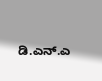ಡಿ.ಎನ್.ಎ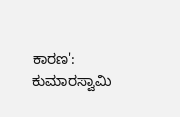ಕಾರಣ': ಕುಮಾರಸ್ವಾಮಿ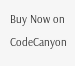Buy Now on CodeCanyon